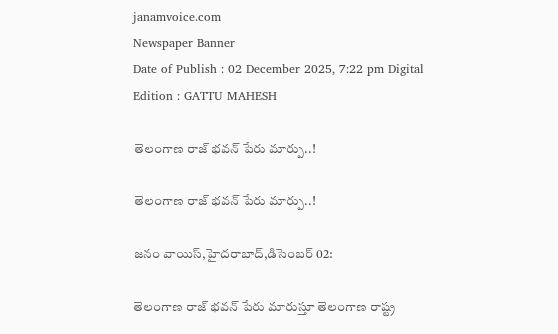janamvoice.com
Newspaper Banner
Date of Publish : 02 December 2025, 7:22 pm Digital Edition : GATTU MAHESH

తెలంగాణ రాజ్ భవన్ పేరు మార్పు..!

తెలంగాణ రాజ్ భవన్ పేరు మార్పు..!

జనం వాయిస్,హైదరాబాద్,డిసెంబర్ 02:

తెలంగాణ రాజ్ భవన్ పేరు మారుస్తూ తెలంగాణ రాష్ట్ర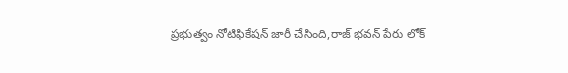ప్రభుత్వం నోటిఫికేషన్ జారీ చేసింది,రాజ్ భవన్ పేరు లోక్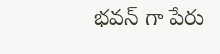భవన్ గా పేరు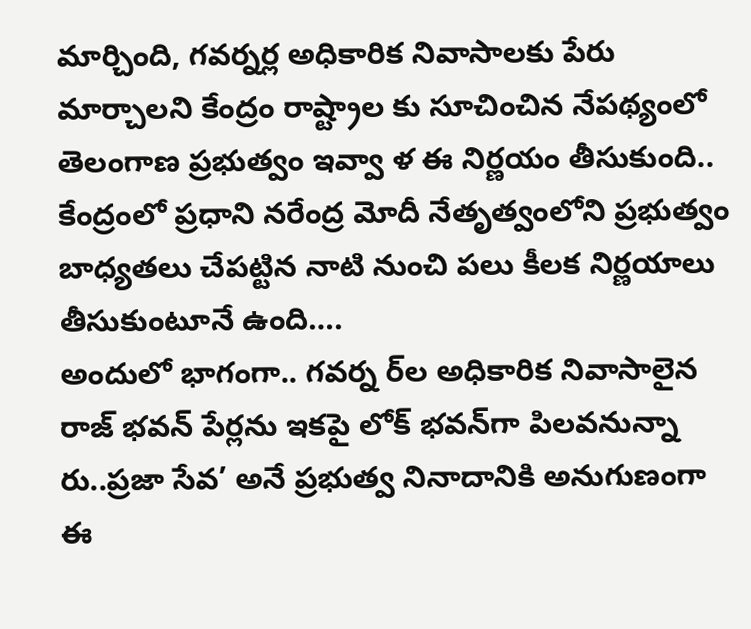మార్చింది, గవర్నర్ల అధికారిక నివాసాలకు పేరు మార్చాలని కేంద్రం రాష్ట్రాల కు సూచించిన నేపథ్యంలో తెలంగాణ ప్రభుత్వం ఇవ్వా ళ ఈ నిర్ణయం తీసుకుంది.. కేంద్రంలో ప్రధాని నరేంద్ర మోదీ నేతృత్వంలోని ప్రభుత్వం బాధ్యతలు చేపట్టిన నాటి నుంచి పలు కీలక నిర్ణయాలు తీసుకుంటూనే ఉంది….
అందులో భాగంగా.. గవర్న ర్‌ల అధికారిక నివాసాలైన రాజ్ భవన్ పేర్లను ఇకపై లోక్ భవన్‌గా పిలవనున్నా రు..ప్రజా సేవ’ అనే ప్రభుత్వ నినాదానికి అనుగుణంగా ఈ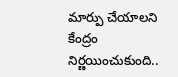మార్పు చేయాలని కేంద్రం నిర్ణయించుకుంది..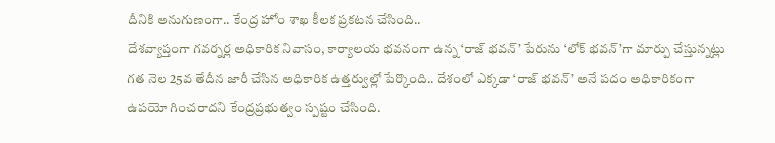దీనికి అనుగుణంగా.. కేంద్ర హోం శాఖ కీలక ప్రకటన చేసింది..
దేశవ్యాప్తంగా గవర్నర్ల అధికారిక నివాసం, కార్యాలయ భవనంగా ఉన్న ‘రాజ్ భవన్’ పేరును ‘లోక్ భవన్’గా మార్పు చేస్తున్నట్లు గత నెల 25వ తేదీన జారీ చేసిన అధికారిక ఉత్తర్వుల్లో పేర్కొంది.. దేశంలో ఎక్కడా ‘రాజ్ భవన్’ అనే పదం అధికారికంగా ఉపయో గించరాదని కేంద్రప్రభుత్వం స్పష్టం చేసింది.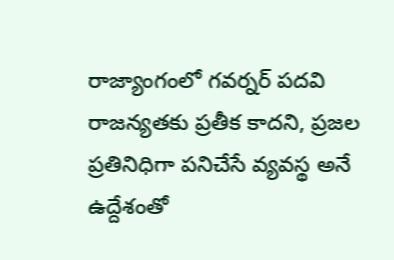రాజ్యాంగంలో గవర్నర్ పదవి రాజన్యతకు ప్రతీక కాదని, ప్రజల ప్రతినిధిగా పనిచేసే వ్యవస్థ అనే ఉద్దేశంతో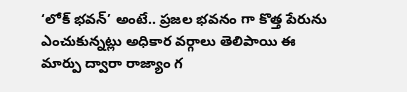‘లోక్ భవన్’ అంటే.. ప్రజల భవనం గా కొత్త పేరును ఎంచుకున్నట్లు అధికార వర్గాలు తెలిపాయి ఈ మార్పు ద్వారా రాజ్యాం గ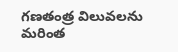గణతంత్ర విలువలను మరింత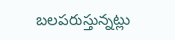బలపరుస్తున్నట్లు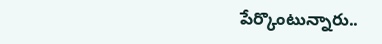పేర్కొంటున్నారు..